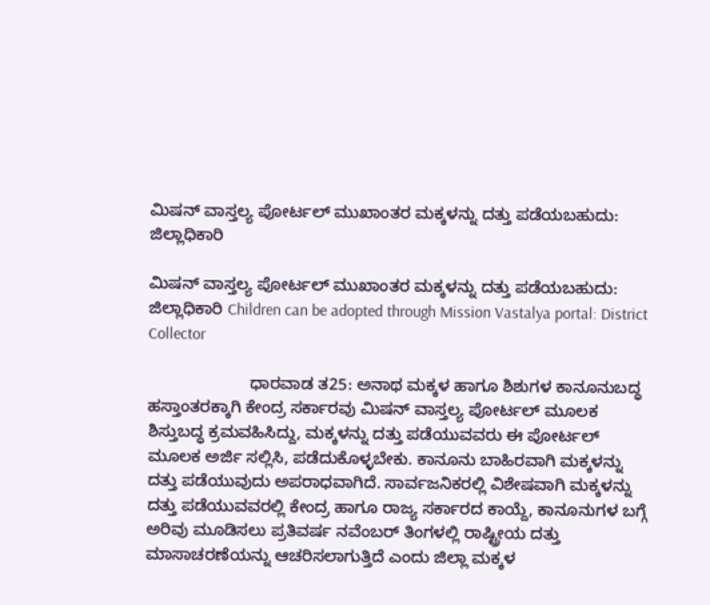ಮಿಷನ್ ವಾಸ್ತಲ್ಯ ಪೋರ್ಟಲ್ ಮುಖಾಂತರ ಮಕ್ಕಳನ್ನು ದತ್ತು ಪಡೆಯಬಹುದು: ಜಿಲ್ಲಾಧಿಕಾರಿ

ಮಿಷನ್ ವಾಸ್ತಲ್ಯ ಪೋರ್ಟಲ್ ಮುಖಾಂತರ ಮಕ್ಕಳನ್ನು ದತ್ತು ಪಡೆಯಬಹುದು: ಜಿಲ್ಲಾಧಿಕಾರಿ Children can be adopted through Mission Vastalya portal: District Collector

                      ಧಾರವಾಡ ತ25: ಅನಾಥ ಮಕ್ಕಳ ಹಾಗೂ ಶಿಶುಗಳ ಕಾನೂನುಬದ್ಧ ಹಸ್ತಾಂತರಕ್ಕಾಗಿ ಕೇಂದ್ರ ಸರ್ಕಾರವು ಮಿಷನ್ ವಾಸ್ತಲ್ಯ ಪೋರ್ಟಲ್ ಮೂಲಕ ಶಿಸ್ತುಬದ್ಧ ಕ್ರಮವಹಿಸಿದ್ದು, ಮಕ್ಕಳನ್ನು ದತ್ತು ಪಡೆಯುವವರು ಈ ಪೋರ್ಟಲ್ ಮೂಲಕ ಅರ್ಜಿ ಸಲ್ಲಿಸಿ, ಪಡೆದುಕೊಳ್ಳಬೇಕು. ಕಾನೂನು ಬಾಹಿರವಾಗಿ ಮಕ್ಕಳನ್ನು ದತ್ತು ಪಡೆಯುವುದು ಅಪರಾಧವಾಗಿದೆ. ಸಾರ್ವಜನಿಕರಲ್ಲಿ ವಿಶೇಷವಾಗಿ ಮಕ್ಕಳನ್ನು ದತ್ತು ಪಡೆಯುವವರಲ್ಲಿ ಕೇಂದ್ರ ಹಾಗೂ ರಾಜ್ಯ ಸರ್ಕಾರದ ಕಾಯ್ದೆ, ಕಾನೂನುಗಳ ಬಗ್ಗೆ ಅರಿವು ಮೂಡಿಸಲು ಪ್ರತಿವರ್ಷ ನವೆಂಬರ್ ತಿಂಗಳಲ್ಲಿ ರಾಷ್ಟ್ರೀಯ ದತ್ತು ಮಾಸಾಚರಣೆಯನ್ನು ಆಚರಿಸಲಾಗುತ್ತಿದೆ ಎಂದು ಜಿಲ್ಲಾ ಮಕ್ಕಳ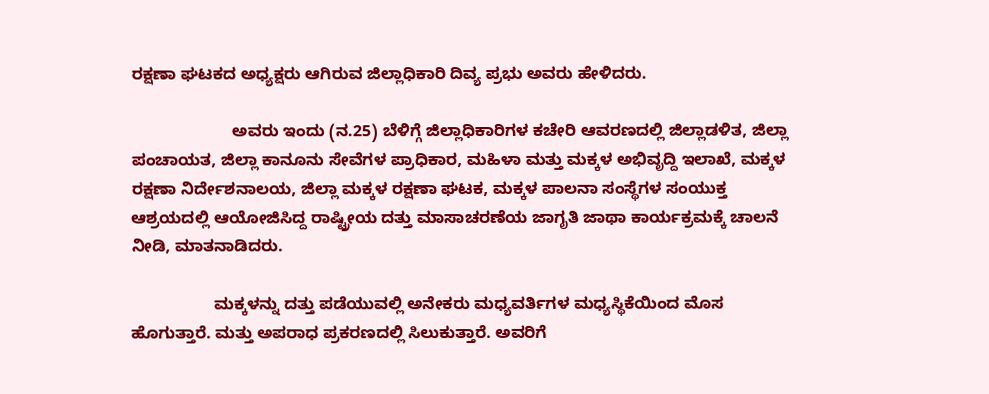ರಕ್ಷಣಾ ಘಟಕದ ಅಧ್ಯಕ್ಷರು ಆಗಿರುವ ಜಿಲ್ಲಾಧಿಕಾರಿ ದಿವ್ಯ ಪ್ರಭು ಅವರು ಹೇಳಿದರು.

                      ಅವರು ಇಂದು (ನ.25) ಬೆಳಿಗ್ಗೆ ಜಿಲ್ಲಾಧಿಕಾರಿಗಳ ಕಚೇರಿ ಆವರಣದಲ್ಲಿ ಜಿಲ್ಲಾಡಳಿತ, ಜಿಲ್ಲಾ ಪಂಚಾಯತ, ಜಿಲ್ಲಾ ಕಾನೂನು ಸೇವೆಗಳ ಪ್ರಾಧಿಕಾರ, ಮಹಿಳಾ ಮತ್ತು ಮಕ್ಕಳ ಅಭಿವೃದ್ದಿ ಇಲಾಖೆ, ಮಕ್ಕಳ ರಕ್ಷಣಾ ನಿರ್ದೇಶನಾಲಯ, ಜಿಲ್ಲಾ ಮಕ್ಕಳ ರಕ್ಷಣಾ ಘಟಕ, ಮಕ್ಕಳ ಪಾಲನಾ ಸಂಸ್ಥೆಗಳ ಸಂಯುಕ್ತ ಆಶ್ರಯದಲ್ಲಿ ಆಯೋಜಿಸಿದ್ದ ರಾಷ್ಟ್ರೀಯ ದತ್ತು ಮಾಸಾಚರಣೆಯ ಜಾಗೃತಿ ಜಾಥಾ ಕಾರ್ಯಕ್ರಮಕ್ಕೆ ಚಾಲನೆ ನೀಡಿ, ಮಾತನಾಡಿದರು.

                  ಮಕ್ಕಳನ್ನು ದತ್ತು ಪಡೆಯುವಲ್ಲಿ ಅನೇಕರು ಮಧ್ಯವರ್ತಿಗಳ ಮಧ್ಯಸ್ಥಿಕೆಯಿಂದ ಮೊಸ ಹೊಗುತ್ತಾರೆ. ಮತ್ತು ಅಪರಾಧ ಪ್ರಕರಣದಲ್ಲಿ ಸಿಲುಕುತ್ತಾರೆ. ಅವರಿಗೆ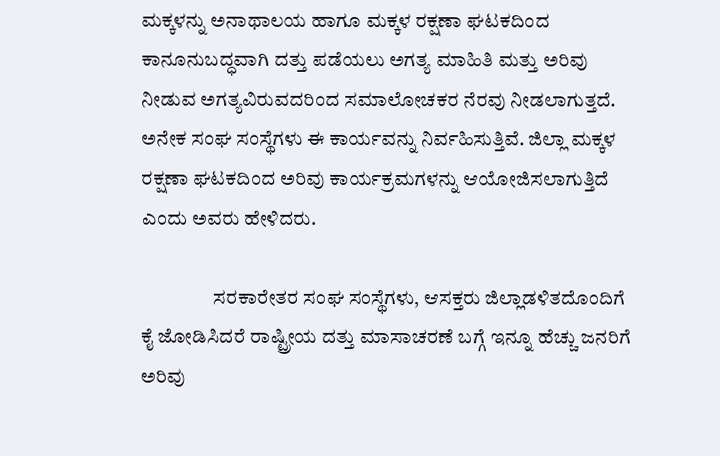ಮಕ್ಕಳನ್ನು ಅನಾಥಾಲಯ ಹಾಗೂ ಮಕ್ಕಳ ರಕ್ಷಣಾ ಘಟಕದಿಂದ ಕಾನೂನುಬದ್ಧವಾಗಿ ದತ್ತು ಪಡೆಯಲು ಅಗತ್ಯ ಮಾಹಿತಿ ಮತ್ತು ಅರಿವು ನೀಡುವ ಅಗತ್ಯವಿರುವದರಿಂದ ಸಮಾಲೋಚಕರ ನೆರವು ನೀಡಲಾಗುತ್ತದೆ. ಅನೇಕ ಸಂಘ ಸಂಸ್ಥೆಗಳು ಈ ಕಾರ್ಯವನ್ನು ನಿರ್ವಹಿಸುತ್ತಿವೆ. ಜಿಲ್ಲಾ ಮಕ್ಕಳ ರಕ್ಷಣಾ ಘಟಕದಿಂದ ಅರಿವು ಕಾರ್ಯಕ್ರಮಗಳನ್ನು ಆಯೋಜಿಸಲಾಗುತ್ತಿದೆ ಎಂದು ಅವರು ಹೇಳಿದರು.

                  ಸರಕಾರೇತರ ಸಂಘ ಸಂಸ್ಥೆಗಳು, ಆಸಕ್ತರು ಜಿಲ್ಲಾಡಳಿತದೊಂದಿಗೆ ಕೈ ಜೋಡಿಸಿದರೆ ರಾಷ್ಟ್ರೀಯ ದತ್ತು ಮಾಸಾಚರಣೆ ಬಗ್ಗೆ ಇನ್ನೂ ಹೆಚ್ಚು ಜನರಿಗೆ ಅರಿವು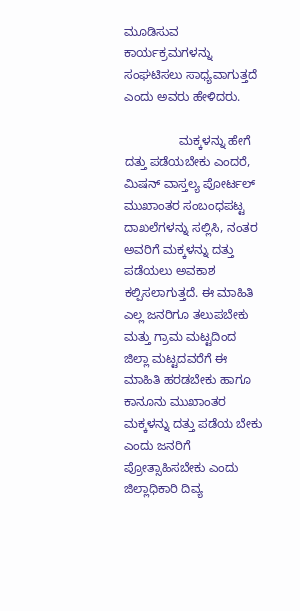ಮೂಡಿಸುವ ಕಾರ್ಯಕ್ರಮಗಳನ್ನು ಸಂಘಟಿಸಲು ಸಾಧ್ಯವಾಗುತ್ತದೆ ಎಂದು ಅವರು ಹೇಳಿದರು.

                ಮಕ್ಕಳನ್ನು ಹೇಗೆ ದತ್ತು ಪಡೆಯಬೇಕು ಎಂದರೆ, ಮಿಷನ್ ವಾಸ್ತಲ್ಯ ಪೋರ್ಟಲ್ ಮುಖಾಂತರ ಸಂಬಂಧಪಟ್ಟ ದಾಖಲೆಗಳನ್ನು ಸಲ್ಲಿಸಿ, ನಂತರ ಅವರಿಗೆ ಮಕ್ಕಳನ್ನು ದತ್ತು ಪಡೆಯಲು ಅವಕಾಶ ಕಲ್ಪಿಸಲಾಗುತ್ತದೆ. ಈ ಮಾಹಿತಿ ಎಲ್ಲ ಜನರಿಗೂ ತಲುಪಬೇಕು ಮತ್ತು ಗ್ರಾಮ ಮಟ್ಟದಿಂದ ಜಿಲ್ಲಾ ಮಟ್ಟದವರೆಗೆ ಈ ಮಾಹಿತಿ ಹರಡಬೇಕು ಹಾಗೂ ಕಾನೂನು ಮುಖಾಂತರ ಮಕ್ಕಳನ್ನು ದತ್ತು ಪಡೆಯ ಬೇಕು ಎಂದು ಜನರಿಗೆ ಪ್ರೋತ್ಸಾಹಿಸಬೇಕು ಎಂದು ಜಿಲ್ಲಾಧಿಕಾರಿ ದಿವ್ಯ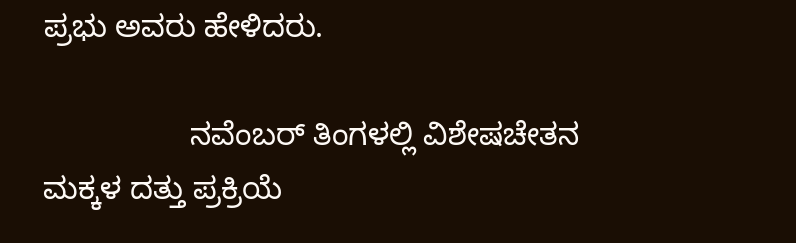ಪ್ರಭು ಅವರು ಹೇಳಿದರು.

                 ನವೆಂಬರ್ ತಿಂಗಳಲ್ಲಿ ವಿಶೇಷಚೇತನ ಮಕ್ಕಳ ದತ್ತು ಪ್ರಕ್ರಿಯೆ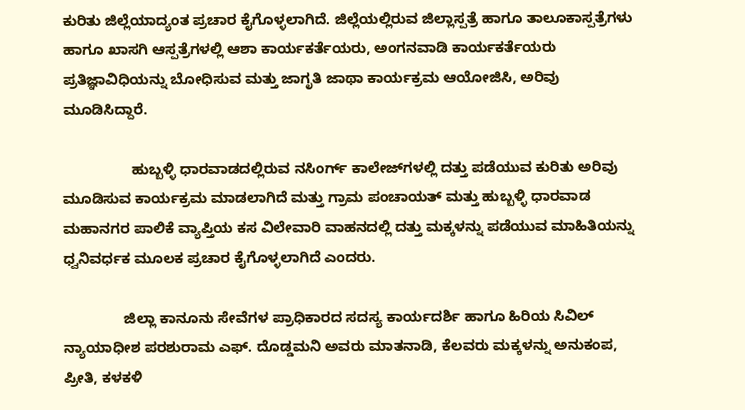ಕುರಿತು ಜಿಲ್ಲೆಯಾದ್ಯಂತ ಪ್ರಚಾರ ಕೈಗೊಳ್ಳಲಾಗಿದೆ. ಜಿಲ್ಲೆಯಲ್ಲಿರುವ ಜಿಲ್ಲಾಸ್ಪತ್ರೆ ಹಾಗೂ ತಾಲೂಕಾಸ್ಪತ್ರೆಗಳು ಹಾಗೂ ಖಾಸಗಿ ಆಸ್ಪತ್ರೆಗಳಲ್ಲಿ ಆಶಾ ಕಾರ್ಯಕರ್ತೆಯರು, ಅಂಗನವಾಡಿ ಕಾರ್ಯಕರ್ತೆಯರು ಪ್ರತಿಜ್ಞಾವಿಧಿಯನ್ನು ಬೋಧಿಸುವ ಮತ್ತು ಜಾಗೃತಿ ಜಾಥಾ ಕಾರ್ಯಕ್ರಮ ಆಯೋಜಿಸಿ, ಅರಿವು ಮೂಡಿಸಿದ್ದಾರೆ.

                 ಹುಬ್ಬಳ್ಳಿ ಧಾರವಾಡದಲ್ಲಿರುವ ನಸಿಂರ್ಗ್ ಕಾಲೇಜ್‌ಗಳಲ್ಲಿ ದತ್ತು ಪಡೆಯುವ ಕುರಿತು ಅರಿವು ಮೂಡಿಸುವ ಕಾರ್ಯಕ್ರಮ ಮಾಡಲಾಗಿದೆ ಮತ್ತು ಗ್ರಾಮ ಪಂಚಾಯತ್ ಮತ್ತು ಹುಬ್ಬಳ್ಳಿ ಧಾರವಾಡ ಮಹಾನಗರ ಪಾಲಿಕೆ ವ್ಯಾಪ್ತಿಯ ಕಸ ವಿಲೇವಾರಿ ವಾಹನದಲ್ಲಿ ದತ್ತು ಮಕ್ಕಳನ್ನು ಪಡೆಯುವ ಮಾಹಿತಿಯನ್ನು ಧ್ವನಿವರ್ಧಕ ಮೂಲಕ ಪ್ರಚಾರ ಕೈಗೊಳ್ಳಲಾಗಿದೆ ಎಂದರು.

               ಜಿಲ್ಲಾ ಕಾನೂನು ಸೇವೆಗಳ ಪ್ರಾಧಿಕಾರದ ಸದಸ್ಯ ಕಾರ್ಯದರ್ಶಿ ಹಾಗೂ ಹಿರಿಯ ಸಿವಿಲ್ ನ್ಯಾಯಾಧೀಶ ಪರಶುರಾಮ ಎಫ್‌. ದೊಡ್ಡಮನಿ ಅವರು ಮಾತನಾಡಿ, ಕೆಲವರು ಮಕ್ಕಳನ್ನು ಅನುಕಂಪ, ಪ್ರೀತಿ, ಕಳಕಳಿ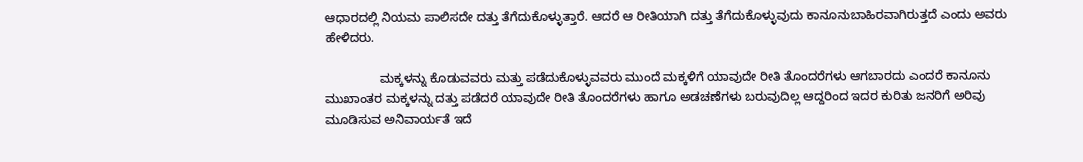ಆಧಾರದಲ್ಲಿ ನಿಯಮ ಪಾಲಿಸದೇ ದತ್ತು ತೆಗೆದುಕೊಳ್ಳುತ್ತಾರೆ. ಆದರೆ ಆ ರೀತಿಯಾಗಿ ದತ್ತು ತೆಗೆದುಕೊಳ್ಳುವುದು ಕಾನೂನುಬಾಹಿರವಾಗಿರುತ್ತದೆ ಎಂದು ಅವರು ಹೇಳಿದರು.

                ಮಕ್ಕಳನ್ನು ಕೊಡುವವರು ಮತ್ತು ಪಡೆದುಕೊಳ್ಳುವವರು ಮುಂದೆ ಮಕ್ಕಳಿಗೆ ಯಾವುದೇ ರೀತಿ ತೊಂದರೆಗಳು ಆಗಬಾರದು ಎಂದರೆ ಕಾನೂನು ಮುಖಾಂತರ ಮಕ್ಕಳನ್ನು ದತ್ತು ಪಡೆದರೆ ಯಾವುದೇ ರೀತಿ ತೊಂದರೆಗಳು ಹಾಗೂ ಅಡಚಣೆಗಳು ಬರುವುದಿಲ್ಲ ಆದ್ದರಿಂದ ಇದರ ಕುರಿತು ಜನರಿಗೆ ಅರಿವು ಮೂಡಿಸುವ ಅನಿವಾರ್ಯತೆ ಇದೆ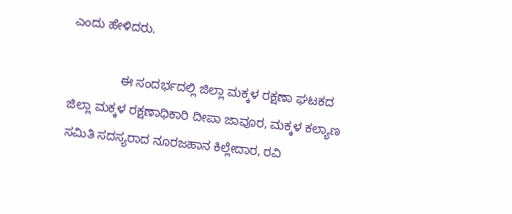ಎಂದು ಹೇಳಿದರು.

               ಈ ಸಂದರ್ಭದಲ್ಲಿ ಜಿಲ್ಲಾ ಮಕ್ಕಳ ರಕ್ಷಣಾ ಘಟಕದ ಜಿಲ್ಲಾ ಮಕ್ಕಳ ರಕ್ಷಣಾಧಿಕಾರಿ ದೀಪಾ ಜಾವೂರ, ಮಕ್ಕಳ ಕಲ್ಯಾಣ ಸಮಿತಿ ಸದಸ್ಯರಾದ ನೂರಜಹಾನ ಕಿಲ್ಲೇದಾರ, ರವಿ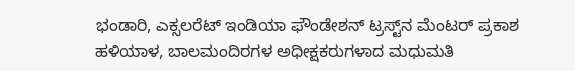ಭಂಡಾರಿ, ಎಕ್ಸಲರೆಟ್ ಇಂಡಿಯಾ ಫೌಂಡೇಶನ್ ಟ್ರಸ್ಟ್‌ನ ಮೆಂಟರ್ ಪ್ರಕಾಶ ಹಳಿಯಾಳ, ಬಾಲಮಂದಿರಗಳ ಅಧೀಕ್ಷಕರುಗಳಾದ ಮಧುಮತಿ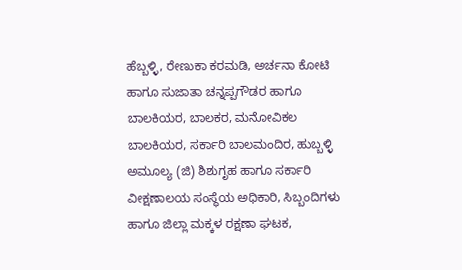ಹೆಬ್ಬಳ್ಳಿ, ರೇಣುಕಾ ಕರಮಡಿ, ಅರ್ಚನಾ ಕೋಟಿ ಹಾಗೂ ಸುಜಾತಾ ಚನ್ನಪ್ಪಗೌಡರ ಹಾಗೂ ಬಾಲಕಿಯರ, ಬಾಲಕರ, ಮನೋವಿಕಲ ಬಾಲಕಿಯರ, ಸರ್ಕಾರಿ ಬಾಲಮಂದಿರ, ಹುಬ್ಬಳ್ಳಿ ಅಮೂಲ್ಯ (ಜಿ) ಶಿಶುಗೃಹ ಹಾಗೂ ಸರ್ಕಾರಿ ವೀಕ್ಷಣಾಲಯ ಸಂಸ್ಥೆಯ ಅಧಿಕಾರಿ, ಸಿಬ್ಬಂದಿಗಳು ಹಾಗೂ ಜಿಲ್ಲಾ ಮಕ್ಕಳ ರಕ್ಷಣಾ ಘಟಕ,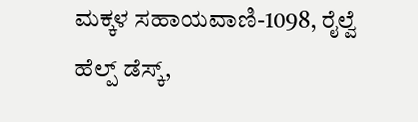ಮಕ್ಕಳ ಸಹಾಯವಾಣಿ-1098, ರೈಲ್ವೆ ಹೆಲ್ಪ್‌ ಡೆಸ್ಕ್‌,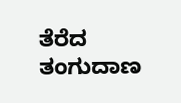ತೆರೆದ ತಂಗುದಾಣ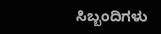ಸಿಬ್ಬಂದಿಗಳು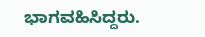ಭಾಗವಹಿಸಿದ್ದರು.